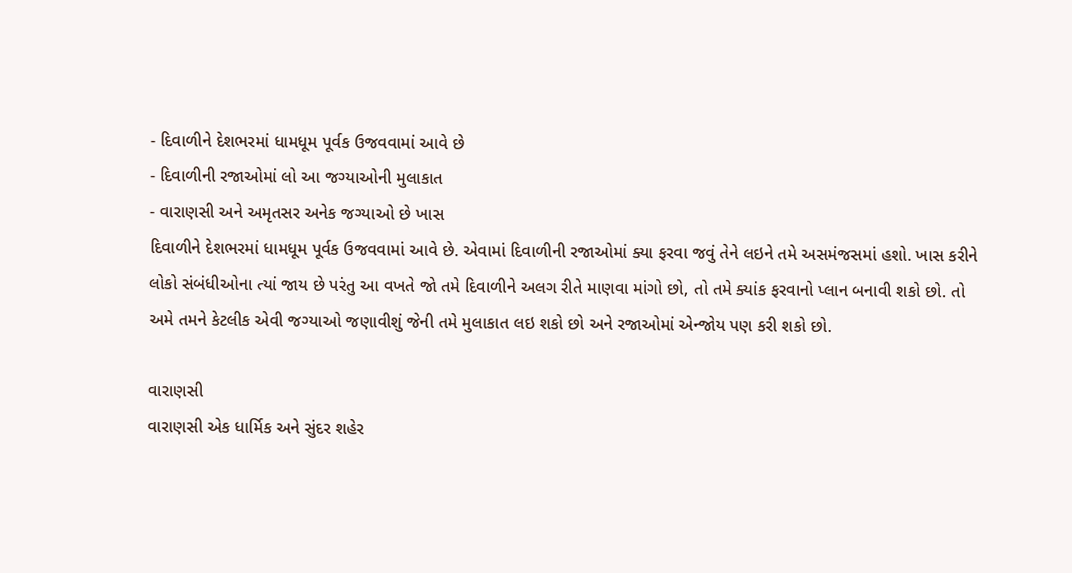- દિવાળીને દેશભરમાં ધામધૂમ પૂર્વક ઉજવવામાં આવે છે
- દિવાળીની રજાઓમાં લો આ જગ્યાઓની મુલાકાત
- વારાણસી અને અમૃતસર અનેક જગ્યાઓ છે ખાસ
દિવાળીને દેશભરમાં ધામધૂમ પૂર્વક ઉજવવામાં આવે છે. એવામાં દિવાળીની રજાઓમાં ક્યા ફરવા જવું તેને લઇને તમે અસમંજસમાં હશો. ખાસ કરીને લોકો સંબંધીઓના ત્યાં જાય છે પરંતુ આ વખતે જો તમે દિવાળીને અલગ રીતે માણવા માંગો છો, તો તમે ક્યાંક ફરવાનો પ્લાન બનાવી શકો છો. તો અમે તમને કેટલીક એવી જગ્યાઓ જણાવીશું જેની તમે મુલાકાત લઇ શકો છો અને રજાઓમાં એન્જોય પણ કરી શકો છો.

વારાણસી
વારાણસી એક ધાર્મિક અને સુંદર શહેર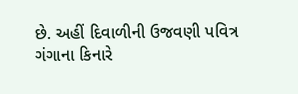છે. અહીં દિવાળીની ઉજવણી પવિત્ર ગંગાના કિનારે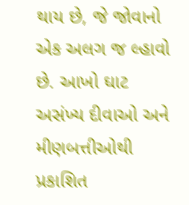થાય છે, જે જોવાનો એક અલગ જ લ્હાવો છે. આખો ઘાટ અસંખ્ય દીવાઓ અને મીણબત્તીઓથી પ્રકાશિત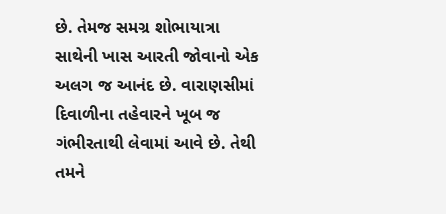છે. તેમજ સમગ્ર શોભાયાત્રા સાથેની ખાસ આરતી જોવાનો એક અલગ જ આનંદ છે. વારાણસીમાં દિવાળીના તહેવારને ખૂબ જ ગંભીરતાથી લેવામાં આવે છે. તેથી તમને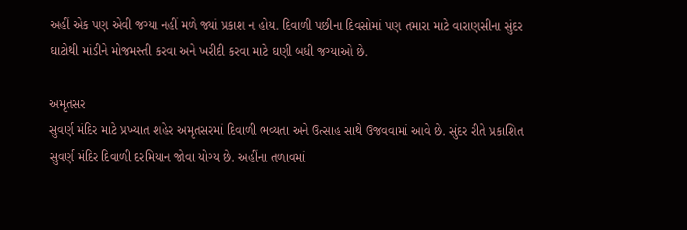અહીં એક પણ એવી જગ્યા નહીં મળે જ્યાં પ્રકાશ ન હોય. દિવાળી પછીના દિવસોમાં પણ તમારા માટે વારાણસીના સુંદર ઘાટોથી માંડીને મોજમસ્તી કરવા અને ખરીદી કરવા માટે ઘણી બધી જગ્યાઓ છે.

અમૃતસર
સુવર્ણ મંદિર માટે પ્રખ્યાત શહેર અમૃતસરમાં દિવાળી ભવ્યતા અને ઉત્સાહ સાથે ઉજવવામાં આવે છે. સુંદર રીતે પ્રકાશિત સુવર્ણ મંદિર દિવાળી દરમિયાન જોવા યોગ્ય છે. અહીંના તળાવમાં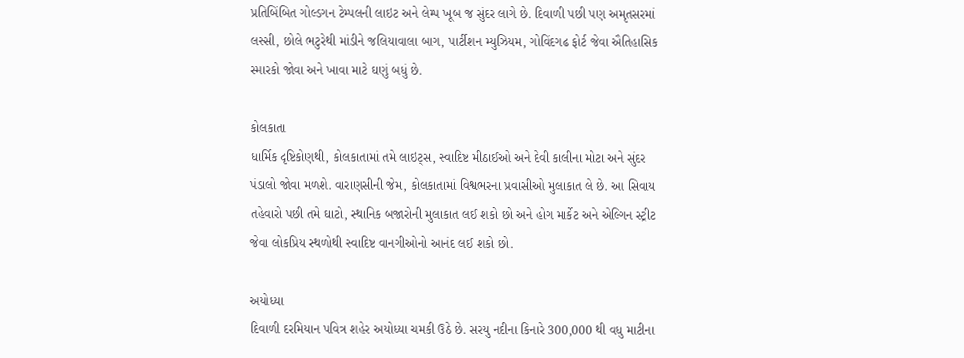પ્રતિબિંબિત ગોલ્ડગન ટેમ્પલની લાઇટ અને લેમ્પ ખૂબ જ સુંદર લાગે છે. દિવાળી પછી પણ અમૃતસરમાં લસ્સી, છોલે ભટુરેથી માંડીને જલિયાવાલા બાગ, પાર્ટીશન મ્યુઝિયમ, ગોવિંદગઢ ફોર્ટ જેવા ઐતિહાસિક સ્મારકો જોવા અને ખાવા માટે ઘણું બધું છે.

કોલકાતા
ધાર્મિક દૃષ્ટિકોણથી, કોલકાતામાં તમે લાઇટ્સ, સ્વાદિષ્ટ મીઠાઈઓ અને દેવી કાલીના મોટા અને સુંદર પંડાલો જોવા મળશે. વારાણસીની જેમ, કોલકાતામાં વિશ્વભરના પ્રવાસીઓ મુલાકાત લે છે. આ સિવાય તહેવારો પછી તમે ઘાટો, સ્થાનિક બજારોની મુલાકાત લઈ શકો છો અને હોગ માર્કેટ અને એલ્ગિન સ્ટ્રીટ જેવા લોકપ્રિય સ્થળોથી સ્વાદિષ્ટ વાનગીઓનો આનંદ લઈ શકો છો.

અયોધ્યા
દિવાળી દરમિયાન પવિત્ર શહેર અયોધ્યા ચમકી ઉઠે છે. સરયુ નદીના કિનારે 300,000 થી વધુ માટીના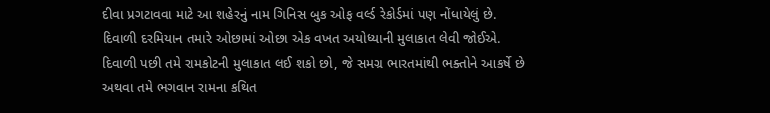દીવા પ્રગટાવવા માટે આ શહેરનું નામ ગિનિસ બુક ઓફ વર્લ્ડ રેકોર્ડમાં પણ નોંધાયેલું છે. દિવાળી દરમિયાન તમારે ઓછામાં ઓછા એક વખત અયોધ્યાની મુલાકાત લેવી જોઈએ. દિવાળી પછી તમે રામકોટની મુલાકાત લઈ શકો છો, જે સમગ્ર ભારતમાંથી ભક્તોને આકર્ષે છે અથવા તમે ભગવાન રામના કથિત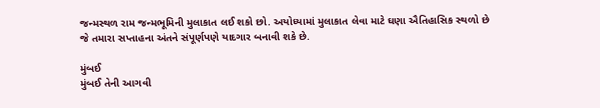જન્મસ્થળ રામ જન્મભૂમિની મુલાકાત લઈ શકો છો. અયોધ્યામાં મુલાકાત લેવા માટે ઘણા ઐતિહાસિક સ્થળો છે જે તમારા સપ્તાહના અંતને સંપૂર્ણપણે યાદગાર બનાવી શકે છે.

મુંબઈ
મુંબઈ તેની આગવી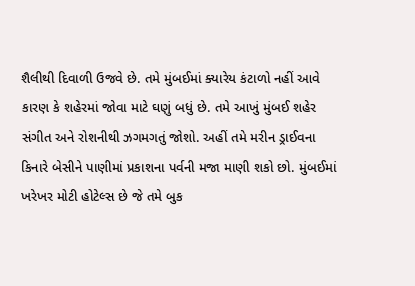શૈલીથી દિવાળી ઉજવે છે. તમે મુંબઈમાં ક્યારેય કંટાળો નહીં આવે કારણ કે શહેરમાં જોવા માટે ઘણું બધું છે. તમે આખું મુંબઈ શહેર સંગીત અને રોશનીથી ઝગમગતું જોશો. અહીં તમે મરીન ડ્રાઈવના કિનારે બેસીને પાણીમાં પ્રકાશના પર્વની મજા માણી શકો છો. મુંબઈમાં ખરેખર મોટી હોટેલ્સ છે જે તમે બુક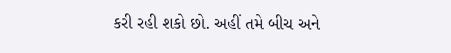કરી રહી શકો છો. અહીં તમે બીચ અને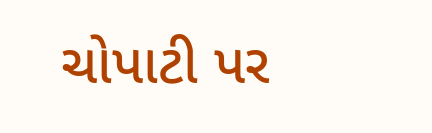ચોપાટી પર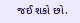જઈ શકો છો.